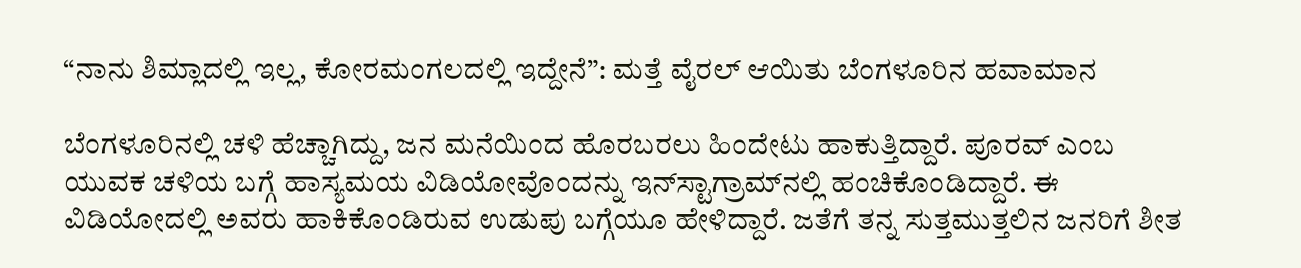“ನಾನು ಶಿಮ್ಲಾದಲ್ಲಿ ಇಲ್ಲ, ಕೋರಮಂಗಲದಲ್ಲಿ ಇದ್ದೇನೆ”: ಮತ್ತೆ ವೈರಲ್ ಆಯಿತು ಬೆಂಗಳೂರಿನ ಹವಾಮಾನ

ಬೆಂಗಳೂರಿನಲ್ಲಿ ಚಳಿ ಹೆಚ್ಚಾಗಿದ್ದು, ಜನ ಮನೆಯಿಂದ ಹೊರಬರಲು ಹಿಂದೇಟು ಹಾಕುತ್ತಿದ್ದಾರೆ. ಪೂರವ್ ಎಂಬ ಯುವಕ ಚಳಿಯ ಬಗ್ಗೆ ಹಾಸ್ಯಮಯ ವಿಡಿಯೋವೊಂದನ್ನು ಇನ್‌ಸ್ಟಾಗ್ರಾಮ್‌ನಲ್ಲಿ ಹಂಚಿಕೊಂಡಿದ್ದಾರೆ. ಈ ವಿಡಿಯೋದಲ್ಲಿ ಅವರು ಹಾಕಿಕೊಂಡಿರುವ ಉಡುಪು ಬಗ್ಗೆಯೂ ಹೇಳಿದ್ದಾರೆ. ಜತೆಗೆ ತನ್ನ ಸುತ್ತಮುತ್ತಲಿನ ಜನರಿಗೆ ಶೀತ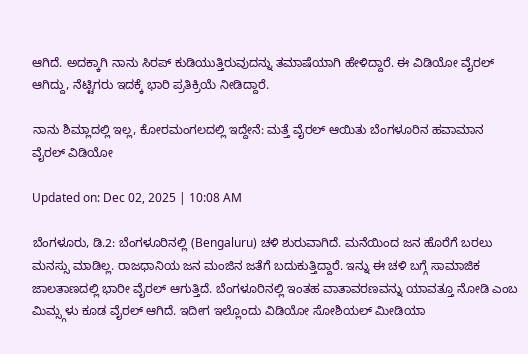ಆಗಿದೆ. ಅದಕ್ಕಾಗಿ ನಾನು ಸಿರಪ್ ಕುಡಿಯುತ್ತಿರುವುದನ್ನು ತಮಾಷೆಯಾಗಿ ಹೇಳಿದ್ದಾರೆ. ಈ ವಿಡಿಯೋ ವೈರಲ್ ಆಗಿದ್ದು, ನೆಟ್ಟಿಗರು ಇದಕ್ಕೆ ಭಾರಿ ಪ್ರತಿಕ್ರಿಯೆ ನೀಡಿದ್ದಾರೆ.

ನಾನು ಶಿಮ್ಲಾದಲ್ಲಿ ಇಲ್ಲ, ಕೋರಮಂಗಲದಲ್ಲಿ ಇದ್ದೇನೆ: ಮತ್ತೆ ವೈರಲ್ ಆಯಿತು ಬೆಂಗಳೂರಿನ ಹವಾಮಾನ
ವೈರಲ್ ವಿಡಿಯೋ

Updated on: Dec 02, 2025 | 10:08 AM

ಬೆಂಗಳೂರು, ಡಿ.2: ಬೆಂಗಳೂರಿನಲ್ಲಿ (Bengaluru) ಚಳಿ ಶುರುವಾಗಿದೆ. ಮನೆಯಿಂದ ಜನ ಹೊರೆಗೆ ಬರಲು ಮನಸ್ಸು ಮಾಡಿಲ್ಲ. ರಾಜಧಾನಿಯ ಜನ ಮಂಜಿನ ಜತೆಗೆ ಬದುಕುತ್ತಿದ್ದಾರೆ. ಇನ್ನು ಈ ಚಳಿ ಬಗ್ಗೆ ಸಾಮಾಜಿಕ ಜಾಲತಾಣದಲ್ಲಿ ಭಾರೀ ವೈರಲ್ ಆಗುತ್ತಿದೆ. ಬೆಂಗಳೂರಿನಲ್ಲಿ ಇಂತಹ ವಾತಾವರಣವನ್ನು ಯಾವತ್ತೂ ನೋಡಿ ಎಂಬ ಮಿಮ್ಸ್ಗಳು ಕೂಡ ವೈರಲ್ ಆಗಿದೆ. ಇದೀಗ ಇಲ್ಲೊಂದು ವಿಡಿಯೋ ಸೋಶಿಯಲ್ ಮೀಡಿಯಾ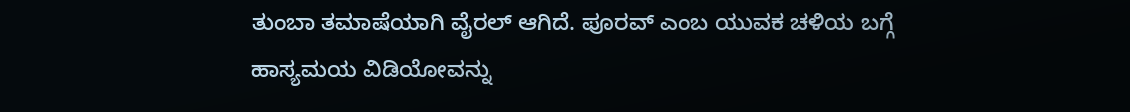ತುಂಬಾ ತಮಾಷೆಯಾಗಿ ವೈರಲ್ ಆಗಿದೆ. ಪೂರವ್ ಎಂಬ ಯುವಕ ಚಳಿಯ ಬಗ್ಗೆ ಹಾಸ್ಯಮಯ ವಿಡಿಯೋವನ್ನು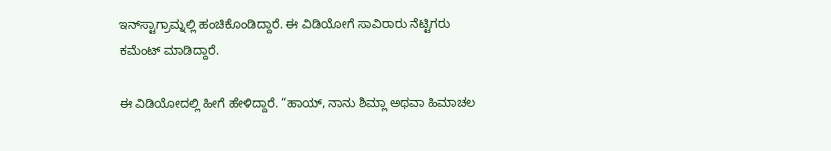ಇನ್‌ಸ್ಟಾಗ್ರಾಮ್ನಲ್ಲಿ ಹಂಚಿಕೊಂಡಿದ್ದಾರೆ. ಈ ವಿಡಿಯೋಗೆ ಸಾವಿರಾರು ನೆಟ್ಟಿಗರು ಕಮೆಂಟ್ ಮಾಡಿದ್ದಾರೆ.

ಈ ವಿಡಿಯೋದಲ್ಲಿ ಹೀಗೆ ಹೇಳಿದ್ದಾರೆ. “ಹಾಯ್, ನಾನು ಶಿಮ್ಲಾ ಅಥವಾ ಹಿಮಾಚಲ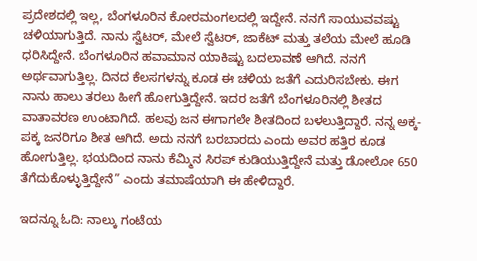ಪ್ರದೇಶದಲ್ಲಿ ಇಲ್ಲ, ಬೆಂಗಳೂರಿನ ಕೋರಮಂಗಲದಲ್ಲಿ ಇದ್ದೇನೆ. ನನಗೆ ಸಾಯುವವಷ್ಟು ಚಳಿಯಾಗುತ್ತಿದೆ. ನಾನು ಸ್ವೆಟರ್, ಮೇಲೆ ಸ್ವೆಟರ್, ಜಾಕೆಟ್ ಮತ್ತು ತಲೆಯ ಮೇಲೆ ಹೂಡಿ ಧರಿಸಿದ್ದೇನೆ. ಬೆಂಗಳೂರಿನ ಹವಾಮಾನ ಯಾಕಿಷ್ಟು ಬದಲಾವಣೆ ಆಗಿದೆ. ನನಗೆ ಅರ್ಥವಾಗುತ್ತಿಲ್ಲ. ದಿನದ ಕೆಲಸಗಳನ್ನು ಕೂಡ ಈ ಚಳಿಯ ಜತೆಗೆ ಎದುರಿಸಬೇಕು. ಈಗ ನಾನು ಹಾಲು ತರಲು ಹೀಗೆ ಹೋಗುತ್ತಿದ್ದೇನೆ. ಇದರ ಜತೆಗೆ ಬೆಂಗಳೂರಿನಲ್ಲಿ ಶೀತದ ವಾತಾವರಣ ಉಂಟಾಗಿದೆ. ಹಲವು ಜನ ಈಗಾಗಲೇ ಶೀತದಿಂದ ಬಳಲುತ್ತಿದ್ದಾರೆ. ನನ್ನ ಅಕ್ಕ-ಪಕ್ಕ ಜನರಿಗೂ ಶೀತ ಆಗಿದೆ. ಅದು ನನಗೆ ಬರಬಾರದು ಎಂದು ಅವರ ಹತ್ತಿರ ಕೂಡ ಹೋಗುತ್ತಿಲ್ಲ. ಭಯದಿಂದ ನಾನು ಕೆಮ್ಮಿನ ಸಿರಪ್ ಕುಡಿಯುತ್ತಿದ್ದೇನೆ ಮತ್ತು ಡೋಲೋ 650 ತೆಗೆದುಕೊಳ್ಳುತ್ತಿದ್ದೇನೆ” ಎಂದು ತಮಾಷೆಯಾಗಿ ಈ ಹೇಳಿದ್ದಾರೆ.

ಇದನ್ನೂ ಓದಿ: ನಾಲ್ಕು ಗಂಟೆಯ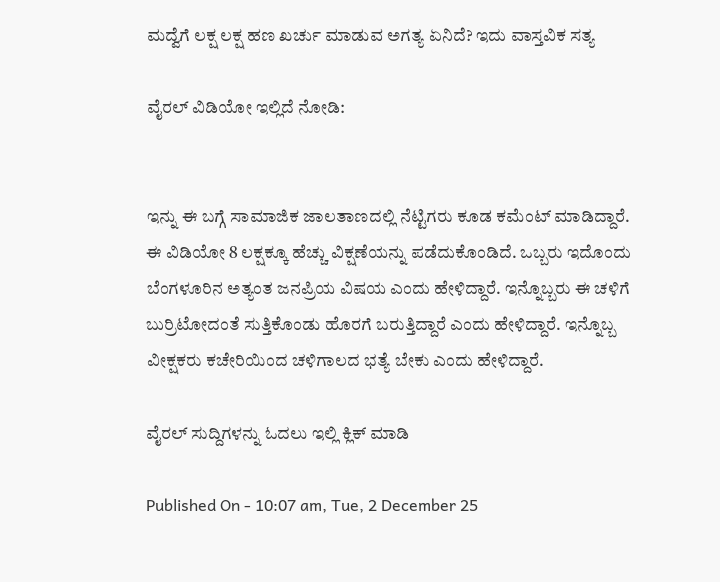ಮದ್ವೆಗೆ ಲಕ್ಷ ಲಕ್ಷ ಹಣ ಖರ್ಚು ಮಾಡುವ ಅಗತ್ಯ ಏನಿದೆ? ಇದು ವಾಸ್ತವಿಕ ಸತ್ಯ

ವೈರಲ್ ವಿಡಿಯೋ ಇಲ್ಲಿದೆ ನೋಡಿ:


ಇನ್ನು ಈ ಬಗ್ಗೆ ಸಾಮಾಜಿಕ ಜಾಲತಾಣದಲ್ಲಿ ನೆಟ್ಟಿಗರು ಕೂಡ ಕಮೆಂಟ್ ಮಾಡಿದ್ದಾರೆ. ಈ ವಿಡಿಯೋ 8 ಲಕ್ಷಕ್ಕೂ ಹೆಚ್ಚು ವಿಕ್ಷಣೆಯನ್ನು ಪಡೆದುಕೊಂಡಿದೆ. ಒಬ್ಬರು ಇದೊಂದು ಬೆಂಗಳೂರಿನ ಅತ್ಯಂತ ಜನಪ್ರಿಯ ವಿಷಯ ಎಂದು ಹೇಳಿದ್ದಾರೆ. ಇನ್ನೊಬ್ಬರು ಈ ಚಳಿಗೆ ಬುರ್ರಿಟೋದಂತೆ ಸುತ್ತಿಕೊಂಡು ಹೊರಗೆ ಬರುತ್ತಿದ್ದಾರೆ ಎಂದು ಹೇಳಿದ್ದಾರೆ. ಇನ್ನೊಬ್ಬ ವೀಕ್ಷಕರು ಕಚೇರಿಯಿಂದ ಚಳಿಗಾಲದ ಭತ್ಯೆ ಬೇಕು ಎಂದು ಹೇಳಿದ್ದಾರೆ.

ವೈರಲ್ ಸುದ್ದಿಗಳನ್ನು ಓದಲು ಇಲ್ಲಿ ಕ್ಲಿಕ್ ಮಾಡಿ

Published On - 10:07 am, Tue, 2 December 25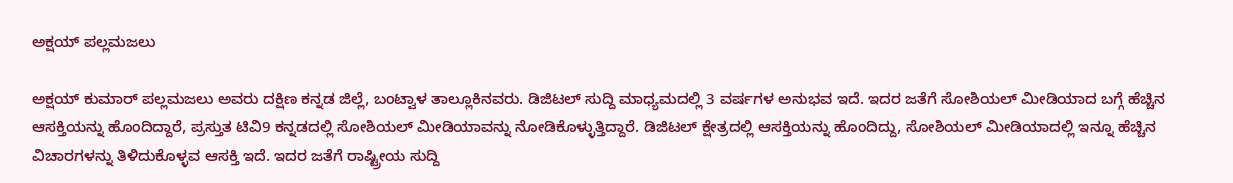ಅಕ್ಷಯ್ ಪಲ್ಲಮಜಲು

ಅಕ್ಷಯ್ ಕುಮಾರ್ ಪಲ್ಲಮಜಲು ಅವರು ದಕ್ಷಿಣ ಕನ್ನಡ ಜಿಲ್ಲೆ, ಬಂಟ್ವಾಳ ತಾಲ್ಲೂಕಿನವರು. ಡಿಜಿಟಲ್ ಸುದ್ದಿ ಮಾಧ್ಯಮದಲ್ಲಿ 3 ವರ್ಷಗಳ ಅನುಭವ ಇದೆ. ಇದರ ಜತೆಗೆ ಸೋಶಿಯಲ್ ಮೀಡಿಯಾದ ಬಗ್ಗೆ ಹೆಚ್ಚಿನ ಆಸಕ್ತಿಯನ್ನು ಹೊಂದಿದ್ದಾರೆ, ಪ್ರಸ್ತುತ ಟಿವಿ9 ಕನ್ನಡದಲ್ಲಿ ಸೋಶಿಯಲ್ ಮೀಡಿಯಾವನ್ನು ನೋಡಿಕೊಳ್ಳುತ್ತಿದ್ದಾರೆ. ಡಿಜಿಟಲ್ ಕ್ಷೇತ್ರದಲ್ಲಿ ಆಸಕ್ತಿಯನ್ನು ಹೊಂದಿದ್ದು, ಸೋಶಿಯಲ್ ಮೀಡಿಯಾದಲ್ಲಿ ಇನ್ನೂ ಹೆಚ್ಚಿನ ವಿಚಾರಗಳನ್ನು ತಿಳಿದುಕೊಳ್ಳವ ಆಸಕ್ತಿ ಇದೆ. ಇದರ ಜತೆಗೆ ರಾಷ್ಟ್ರೀಯ ಸುದ್ದಿ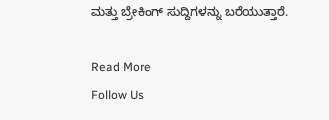ಮತ್ತು ಬ್ರೇಕಿಂಗ್ ಸುದ್ದಿಗಳನ್ನು ಬರೆಯುತ್ತಾರೆ.

Read More
Follow Us